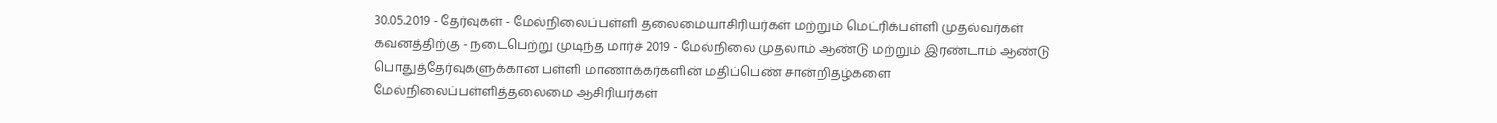30.05.2019 - தேர்வுகள் - மேல்நிலைப்பள்ளி தலைமையாசிரியர்கள் மற்றும் மெட்ரிக்பள்ளி முதல்வர்கள் கவனத்திற்கு - நடைபெற்று முடிந்த மார்ச் 2019 - மேல்நிலை முதலாம் ஆண்டு மற்றும் இரண்டாம் ஆண்டு பொதுத்தேர்வுகளுக்கான பள்ளி மாணாக்கர்களின் மதிப்பெண் சான்றிதழ்களை மேல்நிலைப்பள்ளித்தலைமை ஆசிரியர்கள்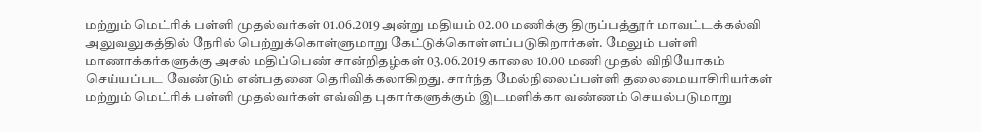மற்றும் மெட்ரிக் பள்ளி முதல்வர்கள் 01.06.2019 அன்று மதியம் 02.00 மணிக்கு திருப்பத்தூர் மாவட்டக்கல்வி அலுவலுகத்தில் நேரில் பெற்றுக்கொள்ளுமாறு கேட்டுக்கொள்ளப்படுகிறார்கள். மேலும் பள்ளி மாணாக்கர்களுக்கு அசல் மதிப்பெண் சான்றிதழ்கள் 03.06.2019 காலை 10.00 மணி முதல் விநியோகம் செய்யப்பட வேண்டும் என்பதனை தெரிவிக்கலாகிறது. சார்ந்த மேல்நிலைப்பள்ளி தலைமையாசிரியர்கள் மற்றும் மெட்ரிக் பள்ளி முதல்வர்கள் எவ்வித புகார்களுக்கும் இடமளிக்கா வண்ணம் செயல்படுமாறு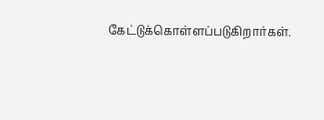கேட்டுக்கொள்ளப்படுகிறார்கள்.